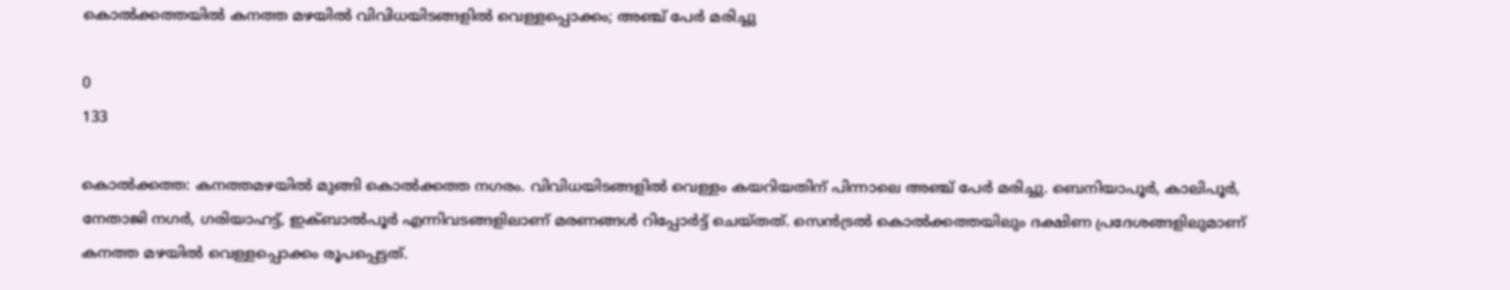കൊല്‍ക്കത്തയില്‍ കനത്ത മഴയില്‍ വിവിധയിടങ്ങളില്‍ വെള്ളപ്പൊക്കം; അഞ്ച് പേര്‍ മരിച്ചു

0
133

കൊല്‍ക്കത്ത: കനത്തമഴയില്‍ മുങ്ങി കൊല്‍ക്കത്ത നഗരം. വിവിധയിടങ്ങളില്‍ വെള്ളം കയറിയതിന് പിന്നാലെ അഞ്ച് പേര്‍ മരിച്ചു. ബെനിയാപൂര്‍, കാലിപൂര്‍, നേതാജി നഗര്‍, ഗരിയാഹട്ട്, ഇക്ബാല്‍പൂര്‍ എന്നിവടങ്ങളിലാണ് മരണങ്ങള്‍ റിപ്പോര്‍ട്ട് ചെയ്തത്. സെന്‍ട്രല്‍ കൊല്‍ക്കത്തയിലും ദക്ഷിണ പ്രദേശങ്ങളിലുമാണ് കനത്ത മഴയില്‍ വെള്ളപ്പൊക്കം രൂപപ്പെട്ടത്.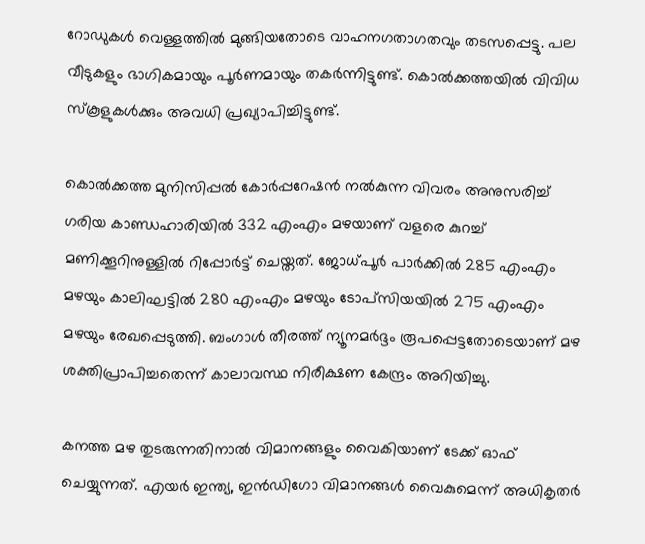റോഡുകള്‍ വെള്ളത്തില്‍ മുങ്ങിയതോടെ വാഹനഗതാഗതവും തടസപ്പെട്ടു. പല വീടുകളും ഭാഗികമായും പൂര്‍ണമായും തകര്‍ന്നിട്ടുണ്ട്. കൊല്‍ക്കത്തയില്‍ വിവിധ സ്‌കൂളുകള്‍ക്കും അവധി പ്രഖ്യാപിച്ചിട്ടുണ്ട്.

കൊല്‍ക്കത്ത മുനിസിപ്പല്‍ കോര്‍പ്പറേഷന്‍ നല്‍കുന്ന വിവരം അനുസരിച്ച് ഗരിയ കാണ്ഡഹാരിയില്‍ 332 എംഎം മഴയാണ് വളരെ കുറച്ച് മണിക്കൂറിനുള്ളില്‍ റിപ്പോര്‍ട്ട് ചെയ്തത്. ജോധ്പൂര്‍ പാര്‍ക്കില്‍ 285 എംഎം മഴയും കാലിഘട്ടില്‍ 280 എംഎം മഴയും ടോപ്‌സിയയില്‍ 275 എംഎം മഴയും രേഖപ്പെടുത്തി. ബംഗാള്‍ തീരത്ത് ന്യൂനമര്‍ദ്ദം രൂപപ്പെട്ടതോടെയാണ് മഴ ശക്തിപ്രാപിച്ചതെന്ന് കാലാവസ്ഥ നിരീക്ഷണ കേന്ദ്രം അറിയിച്ചു.

കനത്ത മഴ തുടരുന്നതിനാല്‍ വിമാനങ്ങളും വൈകിയാണ് ടേക്ക് ഓഫ് ചെയ്യുന്നത്. എയര്‍ ഇന്ത്യ, ഇന്‍ഡിഗോ വിമാനങ്ങള്‍ വൈകുമെന്ന് അധികൃതര്‍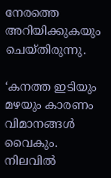നേരത്തെ അറിയിക്കുകയും ചെയ്തിരുന്നു.

‘കനത്ത ഇടിയും മഴയും കാരണം വിമാനങ്ങള്‍ വൈകും. നിലവില്‍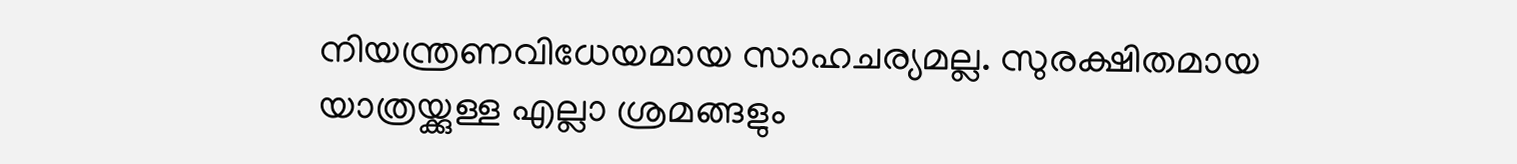നിയന്ത്രണവിധേയമായ സാഹചര്യമല്ല. സുരക്ഷിതമായ യാത്രയ്ക്കുള്ള എല്ലാ ശ്രമങ്ങളും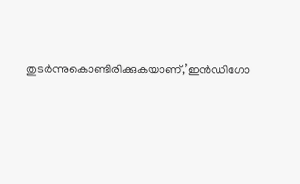തുടര്‍ന്നുകൊണ്ടിരിക്കുകയാണ്,’ഇന്‍ഡിഗോ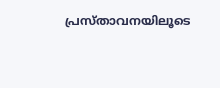പ്രസ്താവനയിലൂടെ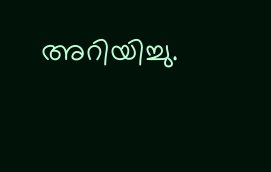അറിയിച്ചു.